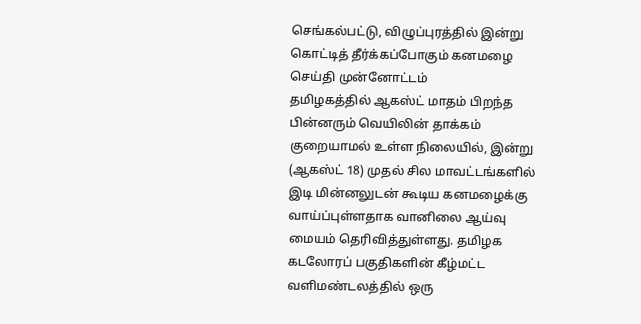செங்கல்பட்டு, விழுப்புரத்தில் இன்று கொட்டித் தீர்க்கப்போகும் கனமழை
செய்தி முன்னோட்டம்
தமிழகத்தில் ஆகஸ்ட் மாதம் பிறந்த பின்னரும் வெயிலின் தாக்கம் குறையாமல் உள்ள நிலையில், இன்று (ஆகஸ்ட் 18) முதல் சில மாவட்டங்களில் இடி மின்னலுடன் கூடிய கனமழைக்கு வாய்ப்புள்ளதாக வானிலை ஆய்வு மையம் தெரிவித்துள்ளது. தமிழக கடலோரப் பகுதிகளின் கீழ்மட்ட வளிமண்டலத்தில் ஒரு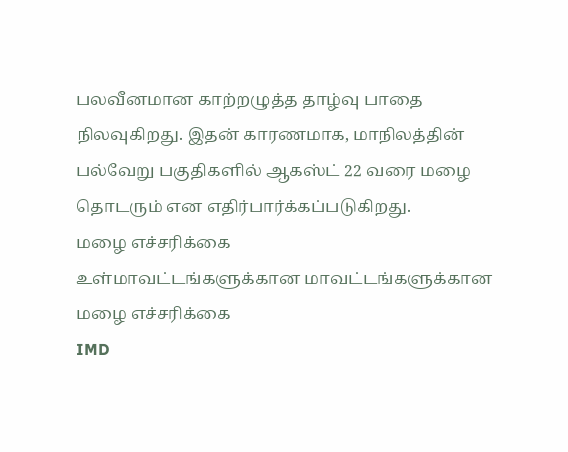பலவீனமான காற்றழுத்த தாழ்வு பாதை நிலவுகிறது. இதன் காரணமாக, மாநிலத்தின் பல்வேறு பகுதிகளில் ஆகஸ்ட் 22 வரை மழை தொடரும் என எதிர்பார்க்கப்படுகிறது.
மழை எச்சரிக்கை
உள்மாவட்டங்களுக்கான மாவட்டங்களுக்கான மழை எச்சரிக்கை
IMD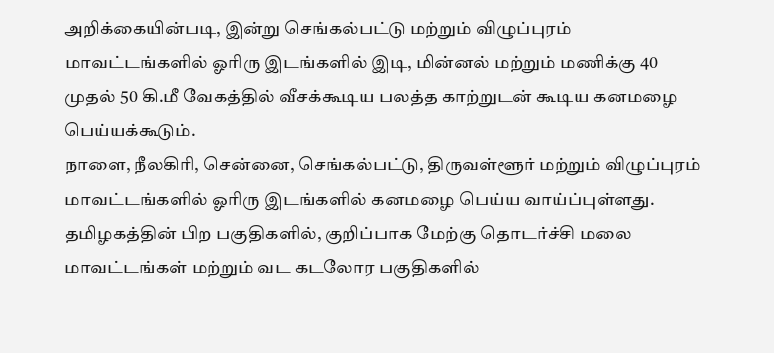அறிக்கையின்படி, இன்று செங்கல்பட்டு மற்றும் விழுப்புரம் மாவட்டங்களில் ஓரிரு இடங்களில் இடி, மின்னல் மற்றும் மணிக்கு 40 முதல் 50 கி.மீ வேகத்தில் வீசக்கூடிய பலத்த காற்றுடன் கூடிய கனமழை பெய்யக்கூடும்.
நாளை, நீலகிரி, சென்னை, செங்கல்பட்டு, திருவள்ளூர் மற்றும் விழுப்புரம் மாவட்டங்களில் ஓரிரு இடங்களில் கனமழை பெய்ய வாய்ப்புள்ளது.
தமிழகத்தின் பிற பகுதிகளில், குறிப்பாக மேற்கு தொடர்ச்சி மலை மாவட்டங்கள் மற்றும் வட கடலோர பகுதிகளில்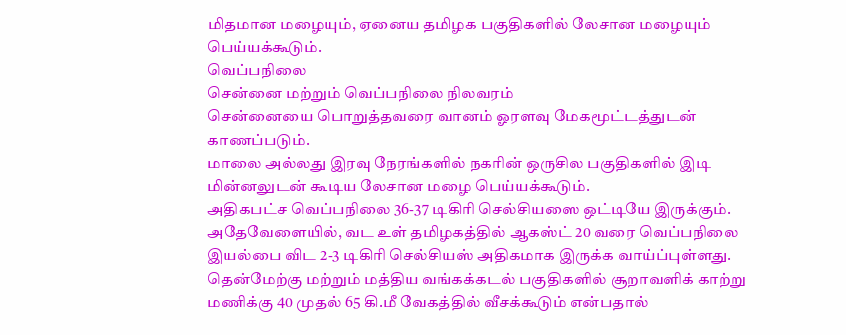மிதமான மழையும், ஏனைய தமிழக பகுதிகளில் லேசான மழையும் பெய்யக்கூடும்.
வெப்பநிலை
சென்னை மற்றும் வெப்பநிலை நிலவரம்
சென்னையை பொறுத்தவரை வானம் ஓரளவு மேகமூட்டத்துடன் காணப்படும்.
மாலை அல்லது இரவு நேரங்களில் நகரின் ஒருசில பகுதிகளில் இடி மின்னலுடன் கூடிய லேசான மழை பெய்யக்கூடும்.
அதிகபட்ச வெப்பநிலை 36-37 டிகிரி செல்சியஸை ஒட்டியே இருக்கும்.
அதேவேளையில், வட உள் தமிழகத்தில் ஆகஸ்ட் 20 வரை வெப்பநிலை இயல்பை விட 2-3 டிகிரி செல்சியஸ் அதிகமாக இருக்க வாய்ப்புள்ளது.
தென்மேற்கு மற்றும் மத்திய வங்கக்கடல் பகுதிகளில் சூறாவளிக் காற்று மணிக்கு 40 முதல் 65 கி.மீ வேகத்தில் வீசக்கூடும் என்பதால்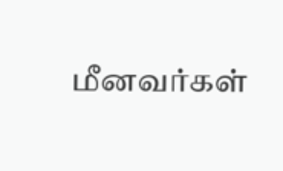மீனவர்கள்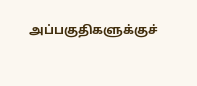அப்பகுதிகளுக்குச்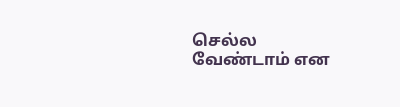செல்ல வேண்டாம் என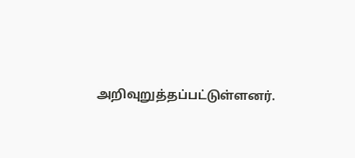அறிவுறுத்தப்பட்டுள்ளனர்.